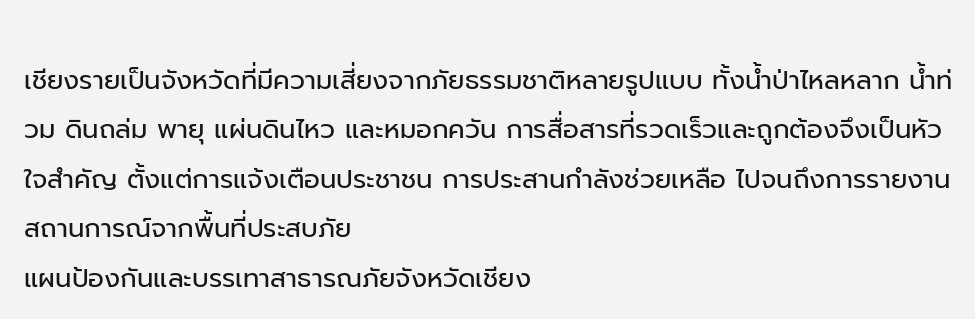เชียงรายเป็นจังหวัดที่มีความเสี่ยงจากภัยธรรมชาติหลายรูปแบบ ทั้งน้ำป่าไหลหลาก น้ำท่วม ดินถล่ม พายุ แผ่นดินไหว และหมอกควัน การสื่อสารที่รวดเร็วและถูกต้องจึงเป็นหัวใจสำคัญ ตั้งแต่การแจ้งเตือนประชาชน การประสานกำลังช่วยเหลือ ไปจนถึงการรายงานสถานการณ์จากพื้นที่ประสบภัย
แผนป้องกันและบรรเทาสาธารณภัยจังหวัดเชียง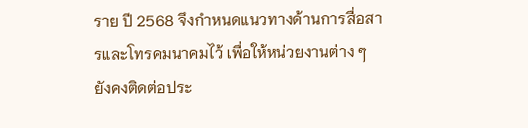ราย ปี 2568 จึงกำหนดแนวทางด้านการสื่อสารและโทรคมนาคมไว้ เพื่อให้หน่วยงานต่าง ๆ ยังคงติดต่อประ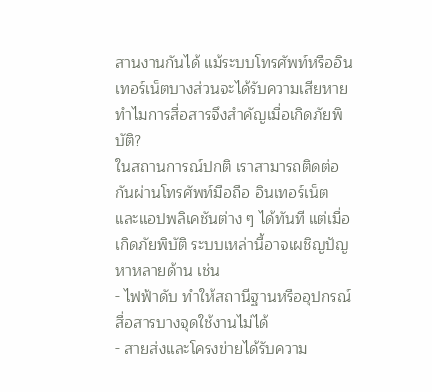สานงานกันได้ แม้ระบบโทรศัพท์หรืออินเทอร์เน็ตบางส่วนจะได้รับความเสียหาย
ทำไมการสื่อสารจึงสำคัญเมื่อเกิดภัยพิบัติ?
ในสถานการณ์ปกติ เราสามารถติดต่อกันผ่านโทรศัพท์มือถือ อินเทอร์เน็ต และแอปพลิเคชันต่าง ๆ ได้ทันที แต่เมื่อเกิดภัยพิบัติ ระบบเหล่านี้อาจเผชิญปัญหาหลายด้าน เช่น
- ไฟฟ้าดับ ทำให้สถานีฐานหรืออุปกรณ์สื่อสารบางจุดใช้งานไม่ได้
- สายส่งและโครงข่ายได้รับความ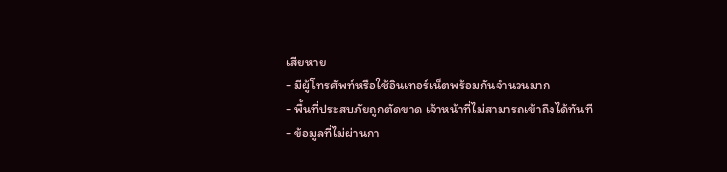เสียหาย
- มีผู้โทรศัพท์หรือใช้อินเทอร์เน็ตพร้อมกันจำนวนมาก
- พื้นที่ประสบภัยถูกตัดขาด เจ้าหน้าที่ไม่สามารถเข้าถึงได้ทันที
- ข้อมูลที่ไม่ผ่านกา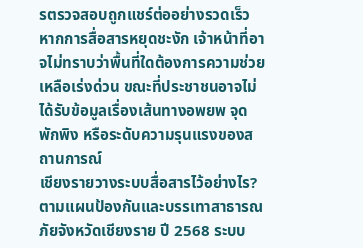รตรวจสอบถูกแชร์ต่ออย่างรวดเร็ว
หากการสื่อสารหยุดชะงัก เจ้าหน้าที่อาจไม่ทราบว่าพื้นที่ใดต้องการความช่วยเหลือเร่งด่วน ขณะที่ประชาชนอาจไม่ได้รับข้อมูลเรื่องเส้นทางอพยพ จุดพักพิง หรือระดับความรุนแรงของสถานการณ์
เชียงรายวางระบบสื่อสารไว้อย่างไร?
ตามแผนป้องกันและบรรเทาสาธารณภัยจังหวัดเชียงราย ปี 2568 ระบบ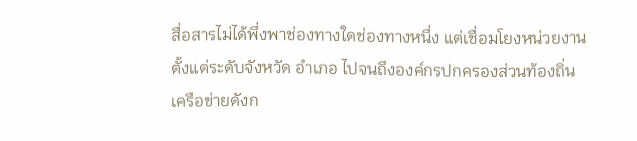สื่อสารไม่ได้พึ่งพาช่องทางใดช่องทางหนึ่ง แต่เชื่อมโยงหน่วยงานตั้งแต่ระดับจังหวัด อำเภอ ไปจนถึงองค์กรปกครองส่วนท้องถิ่น
เครือข่ายดังก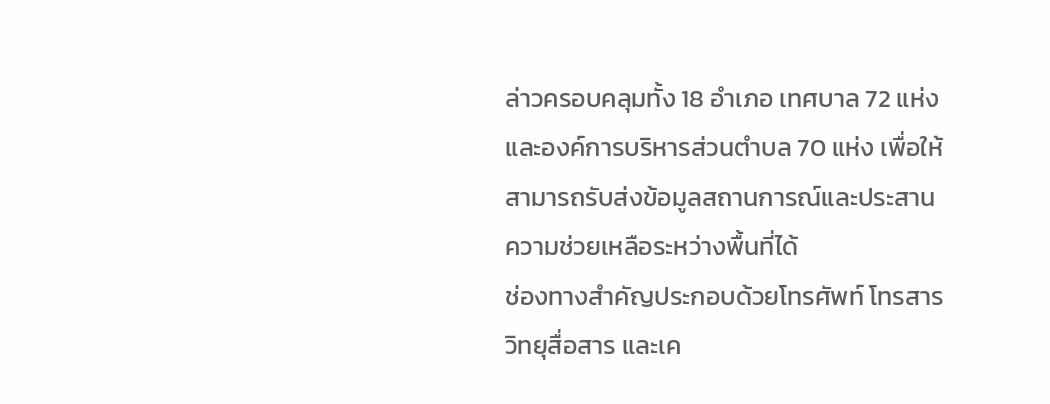ล่าวครอบคลุมทั้ง 18 อำเภอ เทศบาล 72 แห่ง และองค์การบริหารส่วนตำบล 70 แห่ง เพื่อให้สามารถรับส่งข้อมูลสถานการณ์และประสานความช่วยเหลือระหว่างพื้นที่ได้
ช่องทางสำคัญประกอบด้วยโทรศัพท์ โทรสาร วิทยุสื่อสาร และเค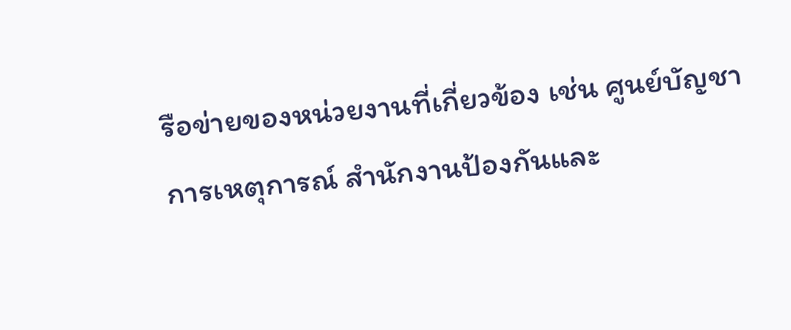รือข่ายของหน่วยงานที่เกี่ยวข้อง เช่น ศูนย์บัญชาการเหตุการณ์ สำนักงานป้องกันและ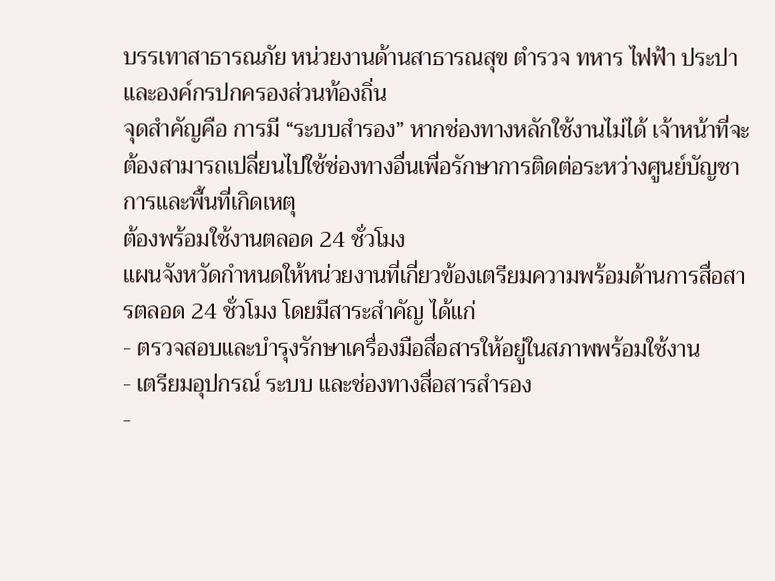บรรเทาสาธารณภัย หน่วยงานด้านสาธารณสุข ตำรวจ ทหาร ไฟฟ้า ประปา และองค์กรปกครองส่วนท้องถิ่น
จุดสำคัญคือ การมี “ระบบสำรอง” หากช่องทางหลักใช้งานไม่ได้ เจ้าหน้าที่จะต้องสามารถเปลี่ยนไปใช้ช่องทางอื่นเพื่อรักษาการติดต่อระหว่างศูนย์บัญชาการและพื้นที่เกิดเหตุ
ต้องพร้อมใช้งานตลอด 24 ชั่วโมง
แผนจังหวัดกำหนดให้หน่วยงานที่เกี่ยวข้องเตรียมความพร้อมด้านการสื่อสารตลอด 24 ชั่วโมง โดยมีสาระสำคัญ ได้แก่
- ตรวจสอบและบำรุงรักษาเครื่องมือสื่อสารให้อยู่ในสภาพพร้อมใช้งาน
- เตรียมอุปกรณ์ ระบบ และช่องทางสื่อสารสำรอง
-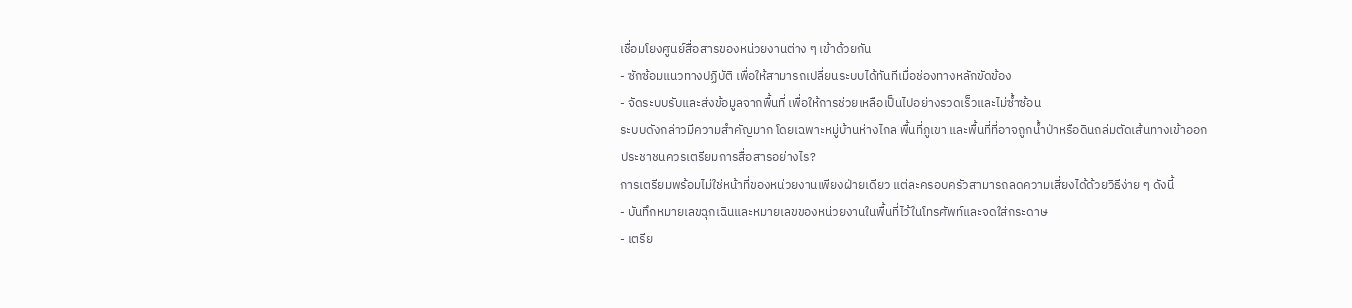เชื่อมโยงศูนย์สื่อสารของหน่วยงานต่าง ๆ เข้าด้วยกัน
- ซักซ้อมแนวทางปฏิบัติ เพื่อให้สามารถเปลี่ยนระบบได้ทันทีเมื่อช่องทางหลักขัดข้อง
- จัดระบบรับและส่งข้อมูลจากพื้นที่ เพื่อให้การช่วยเหลือเป็นไปอย่างรวดเร็วและไม่ซ้ำซ้อน
ระบบดังกล่าวมีความสำคัญมาก โดยเฉพาะหมู่บ้านห่างไกล พื้นที่ภูเขา และพื้นที่ที่อาจถูกน้ำป่าหรือดินถล่มตัดเส้นทางเข้าออก
ประชาชนควรเตรียมการสื่อสารอย่างไร?
การเตรียมพร้อมไม่ใช่หน้าที่ของหน่วยงานเพียงฝ่ายเดียว แต่ละครอบครัวสามารถลดความเสี่ยงได้ด้วยวิธีง่าย ๆ ดังนี้
- บันทึกหมายเลขฉุกเฉินและหมายเลขของหน่วยงานในพื้นที่ไว้ในโทรศัพท์และจดใส่กระดาษ
- เตรีย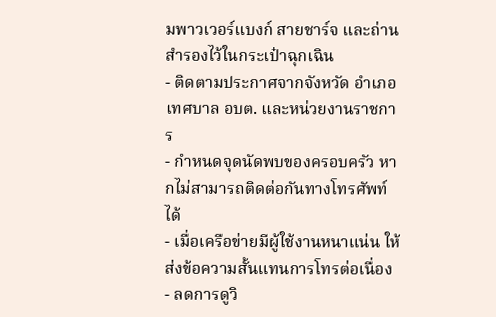มพาวเวอร์แบงก์ สายชาร์จ และถ่านสำรองไว้ในกระเป๋าฉุกเฉิน
- ติดตามประกาศจากจังหวัด อำเภอ เทศบาล อบต. และหน่วยงานราชการ
- กำหนดจุดนัดพบของครอบครัว หากไม่สามารถติดต่อกันทางโทรศัพท์ได้
- เมื่อเครือข่ายมีผู้ใช้งานหนาแน่น ให้ส่งข้อความสั้นแทนการโทรต่อเนื่อง
- ลดการดูวิ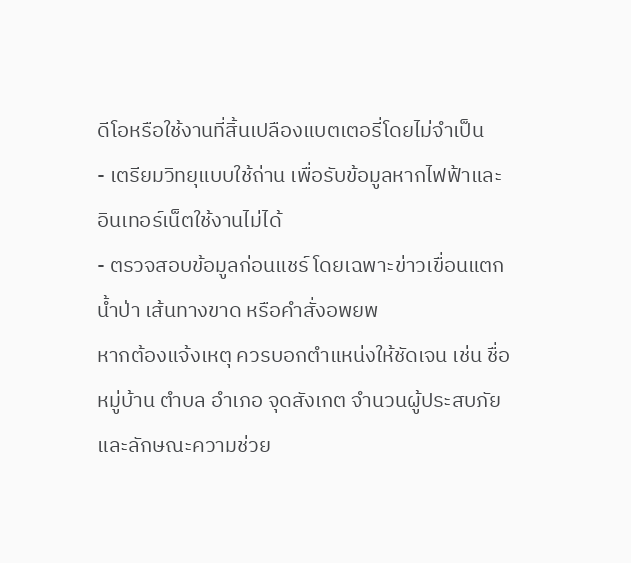ดีโอหรือใช้งานที่สิ้นเปลืองแบตเตอรี่โดยไม่จำเป็น
- เตรียมวิทยุแบบใช้ถ่าน เพื่อรับข้อมูลหากไฟฟ้าและอินเทอร์เน็ตใช้งานไม่ได้
- ตรวจสอบข้อมูลก่อนแชร์ โดยเฉพาะข่าวเขื่อนแตก น้ำป่า เส้นทางขาด หรือคำสั่งอพยพ
หากต้องแจ้งเหตุ ควรบอกตำแหน่งให้ชัดเจน เช่น ชื่อหมู่บ้าน ตำบล อำเภอ จุดสังเกต จำนวนผู้ประสบภัย และลักษณะความช่วย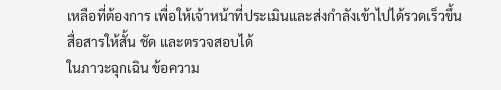เหลือที่ต้องการ เพื่อให้เจ้าหน้าที่ประเมินและส่งกำลังเข้าไปได้รวดเร็วขึ้น
สื่อสารให้สั้น ชัด และตรวจสอบได้
ในภาวะฉุกเฉิน ข้อความ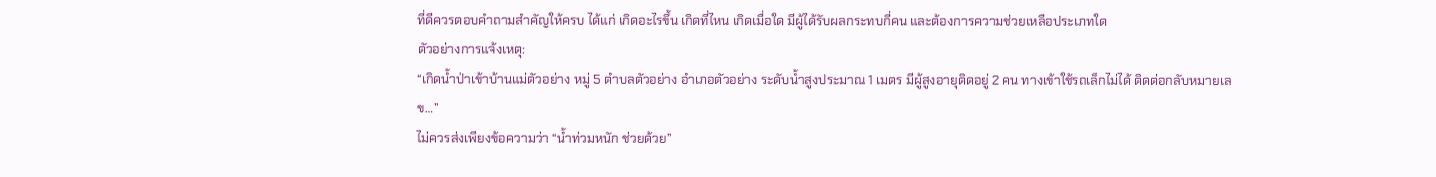ที่ดีควรตอบคำถามสำคัญให้ครบ ได้แก่ เกิดอะไรขึ้น เกิดที่ไหน เกิดเมื่อใด มีผู้ได้รับผลกระทบกี่คน และต้องการความช่วยเหลือประเภทใด
ตัวอย่างการแจ้งเหตุ:
“เกิดน้ำป่าเข้าบ้านแม่ตัวอย่าง หมู่ 5 ตำบลตัวอย่าง อำเภอตัวอย่าง ระดับน้ำสูงประมาณ 1 เมตร มีผู้สูงอายุติดอยู่ 2 คน ทางเข้าใช้รถเล็กไม่ได้ ติดต่อกลับหมายเลข…”
ไม่ควรส่งเพียงข้อความว่า “น้ำท่วมหนัก ช่วยด้วย”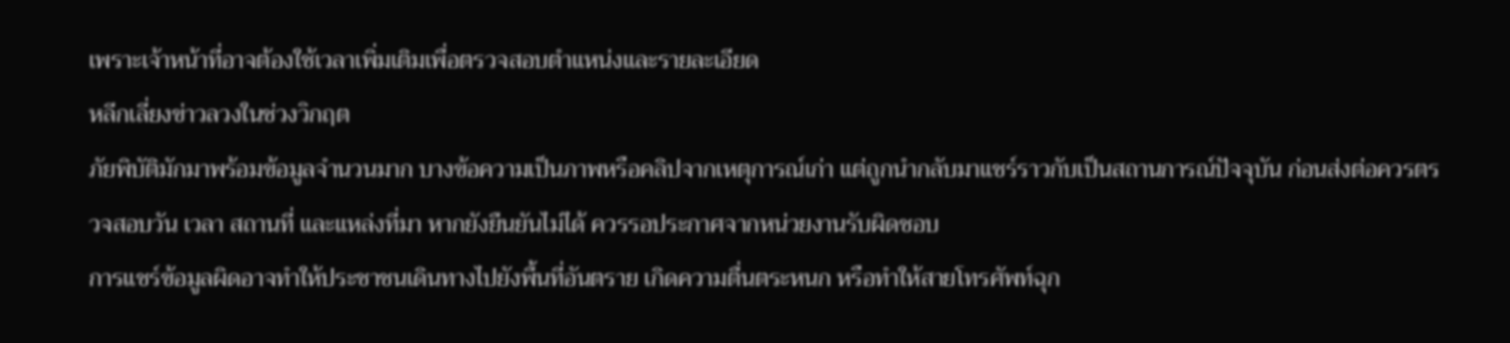เพราะเจ้าหน้าที่อาจต้องใช้เวลาเพิ่มเติมเพื่อตรวจสอบตำแหน่งและรายละเอียด
หลีกเลี่ยงข่าวลวงในช่วงวิกฤต
ภัยพิบัติมักมาพร้อมข้อมูลจำนวนมาก บางข้อความเป็นภาพหรือคลิปจากเหตุการณ์เก่า แต่ถูกนำกลับมาแชร์ราวกับเป็นสถานการณ์ปัจจุบัน ก่อนส่งต่อควรตรวจสอบวัน เวลา สถานที่ และแหล่งที่มา หากยังยืนยันไม่ได้ ควรรอประกาศจากหน่วยงานรับผิดชอบ
การแชร์ข้อมูลผิดอาจทำให้ประชาชนเดินทางไปยังพื้นที่อันตราย เกิดความตื่นตระหนก หรือทำให้สายโทรศัพท์ฉุก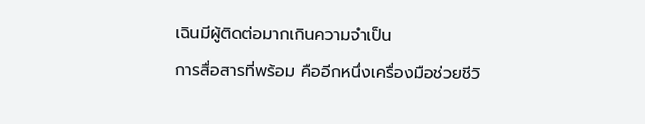เฉินมีผู้ติดต่อมากเกินความจำเป็น
การสื่อสารที่พร้อม คืออีกหนึ่งเครื่องมือช่วยชีวิ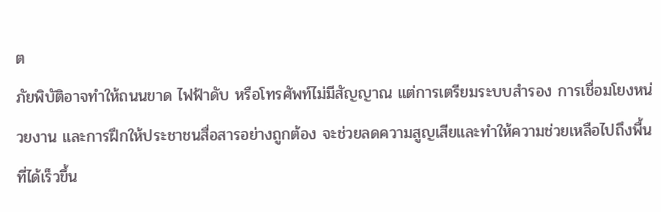ต
ภัยพิบัติอาจทำให้ถนนขาด ไฟฟ้าดับ หรือโทรศัพท์ไม่มีสัญญาณ แต่การเตรียมระบบสำรอง การเชื่อมโยงหน่วยงาน และการฝึกให้ประชาชนสื่อสารอย่างถูกต้อง จะช่วยลดความสูญเสียและทำให้ความช่วยเหลือไปถึงพื้นที่ได้เร็วขึ้น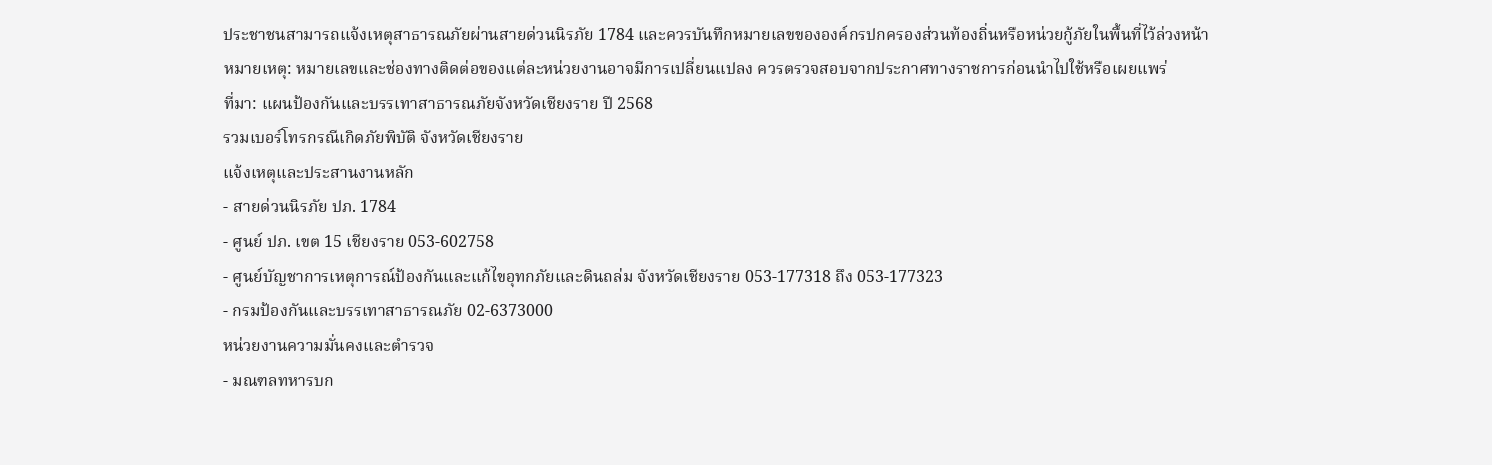ประชาชนสามารถแจ้งเหตุสาธารณภัยผ่านสายด่วนนิรภัย 1784 และควรบันทึกหมายเลขขององค์กรปกครองส่วนท้องถิ่นหรือหน่วยกู้ภัยในพื้นที่ไว้ล่วงหน้า
หมายเหตุ: หมายเลขและช่องทางติดต่อของแต่ละหน่วยงานอาจมีการเปลี่ยนแปลง ควรตรวจสอบจากประกาศทางราชการก่อนนำไปใช้หรือเผยแพร่
ที่มา: แผนป้องกันและบรรเทาสาธารณภัยจังหวัดเชียงราย ปี 2568
รวมเบอร์โทรกรณีเกิดภัยพิบัติ จังหวัดเชียงราย
แจ้งเหตุและประสานงานหลัก
- สายด่วนนิรภัย ปภ. 1784
- ศูนย์ ปภ. เขต 15 เชียงราย 053-602758
- ศูนย์บัญชาการเหตุการณ์ป้องกันและแก้ไขอุทกภัยและดินถล่ม จังหวัดเชียงราย 053-177318 ถึง 053-177323
- กรมป้องกันและบรรเทาสาธารณภัย 02-6373000
หน่วยงานความมั่นคงและตำรวจ
- มณฑลทหารบก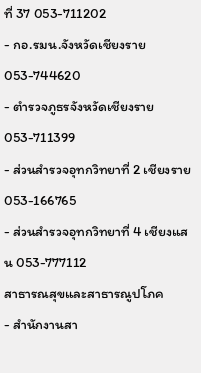ที่ 37 053-711202
- กอ.รมน.จังหวัดเชียงราย 053-744620
- ตำรวจภูธรจังหวัดเชียงราย 053-711399
- ส่วนสำรวจอุทกวิทยาที่ 2 เชียงราย 053-166765
- ส่วนสำรวจอุทกวิทยาที่ 4 เชียงแสน 053-777112
สาธารณสุขและสาธารณูปโภค
- สำนักงานสา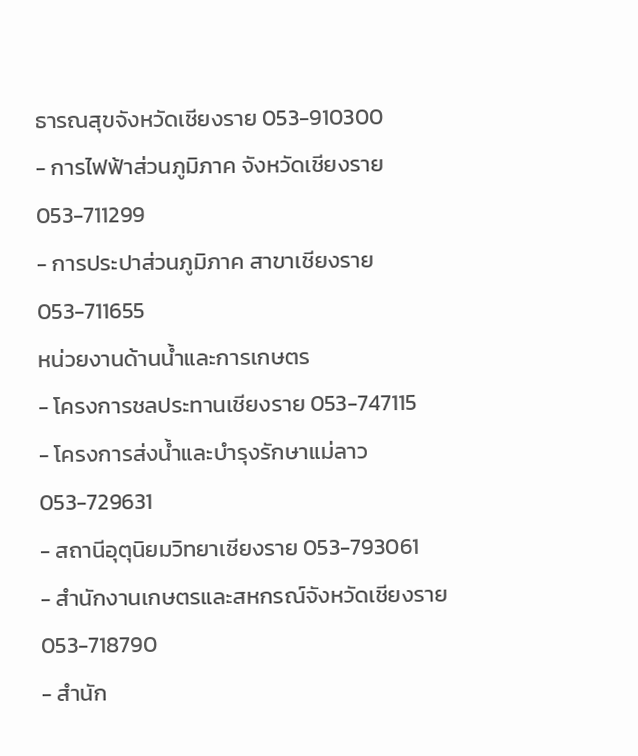ธารณสุขจังหวัดเชียงราย 053-910300
- การไฟฟ้าส่วนภูมิภาค จังหวัดเชียงราย 053-711299
- การประปาส่วนภูมิภาค สาขาเชียงราย 053-711655
หน่วยงานด้านน้ำและการเกษตร
- โครงการชลประทานเชียงราย 053-747115
- โครงการส่งน้ำและบำรุงรักษาแม่ลาว 053-729631
- สถานีอุตุนิยมวิทยาเชียงราย 053-793061
- สำนักงานเกษตรและสหกรณ์จังหวัดเชียงราย 053-718790
- สำนัก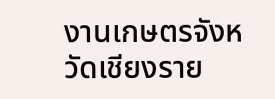งานเกษตรจังหวัดเชียงราย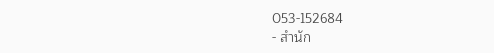053-152684
- สำนัก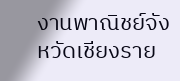งานพาณิชย์จังหวัดเชียงราย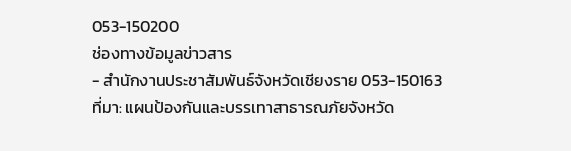053-150200
ช่องทางข้อมูลข่าวสาร
- สำนักงานประชาสัมพันธ์จังหวัดเชียงราย 053-150163
ที่มา: แผนป้องกันและบรรเทาสาธารณภัยจังหวัด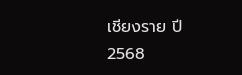เชียงราย ปี 2568